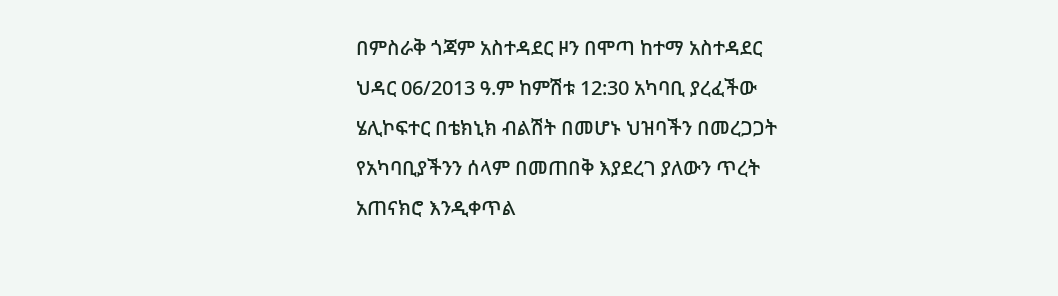በምስራቅ ጎጃም አስተዳደር ዞን በሞጣ ከተማ አስተዳደር ህዳር 06/2013 ዓ.ም ከምሽቱ 12:30 አካባቢ ያረፈችው ሄሊኮፍተር በቴክኒክ ብልሽት በመሆኑ ህዝባችን በመረጋጋት የአካባቢያችንን ሰላም በመጠበቅ እያደረገ ያለውን ጥረት አጠናክሮ እንዲቀጥል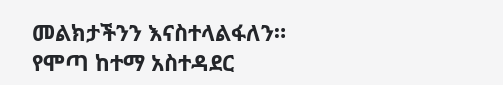መልክታችንን እናስተላልፋለን።
የሞጣ ከተማ አስተዳደር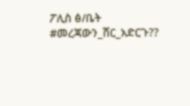ፖሊስ ፅ/ቤት
#መረጃውን_ሸር_አድርጉ??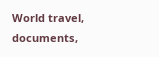World travel, documents,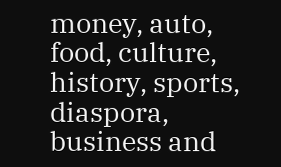money, auto, food, culture, history, sports, diaspora, business and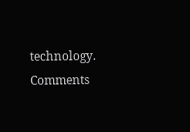technology.
Comments